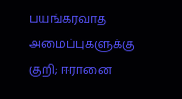பயங்கரவாத அமைப்புகளுக்கு குறி; ஈரானை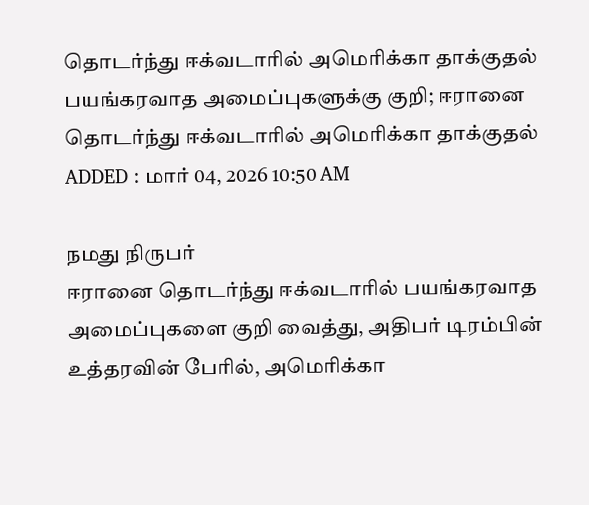தொடர்ந்து ஈக்வடாரில் அமெரிக்கா தாக்குதல்
பயங்கரவாத அமைப்புகளுக்கு குறி; ஈரானை தொடர்ந்து ஈக்வடாரில் அமெரிக்கா தாக்குதல்
ADDED : மார் 04, 2026 10:50 AM

நமது நிருபர்
ஈரானை தொடர்ந்து ஈக்வடாரில் பயங்கரவாத அமைப்புகளை குறி வைத்து, அதிபர் டிரம்பின் உத்தரவின் பேரில், அமெரிக்கா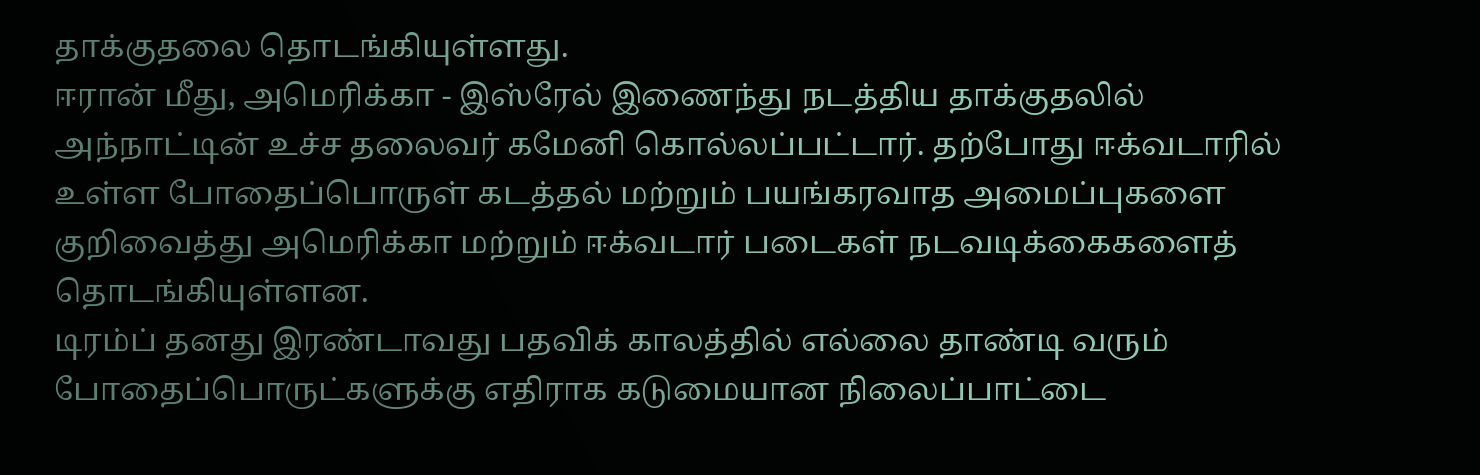தாக்குதலை தொடங்கியுள்ளது.
ஈரான் மீது, அமெரிக்கா - இஸ்ரேல் இணைந்து நடத்திய தாக்குதலில் அந்நாட்டின் உச்ச தலைவர் கமேனி கொல்லப்பட்டார். தற்போது ஈக்வடாரில் உள்ள போதைப்பொருள் கடத்தல் மற்றும் பயங்கரவாத அமைப்புகளை குறிவைத்து அமெரிக்கா மற்றும் ஈக்வடார் படைகள் நடவடிக்கைகளைத் தொடங்கியுள்ளன.
டிரம்ப் தனது இரண்டாவது பதவிக் காலத்தில் எல்லை தாண்டி வரும் போதைப்பொருட்களுக்கு எதிராக கடுமையான நிலைப்பாட்டை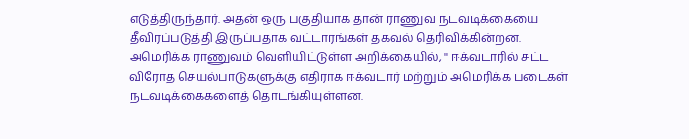எடுத்திருந்தார். அதன் ஒரு பகுதியாக தான் ராணுவ நடவடிக்கையை தீவிரப்படுத்தி இருப்பதாக வட்டாரங்கள் தகவல் தெரிவிக்கின்றன.
அமெரிக்க ராணுவம் வெளியிட்டுள்ள அறிக்கையில், '' ஈக்வடாரில் சட்ட விரோத செயல்பாடுகளுக்கு எதிராக ஈக்வடார் மற்றும் அமெரிக்க படைகள் நடவடிக்கைகளைத் தொடங்கியுள்ளன.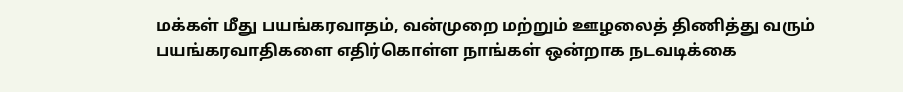மக்கள் மீது பயங்கரவாதம், வன்முறை மற்றும் ஊழலைத் திணித்து வரும் பயங்கரவாதிகளை எதிர்கொள்ள நாங்கள் ஒன்றாக நடவடிக்கை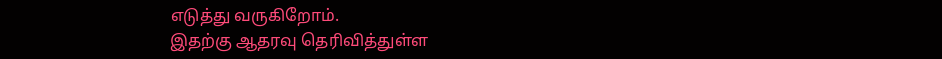எடுத்து வருகிறோம்.
இதற்கு ஆதரவு தெரிவித்துள்ள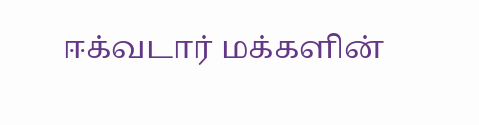ஈக்வடார் மக்களின்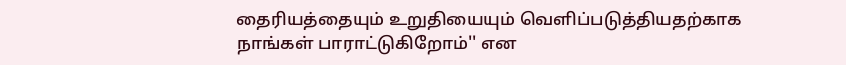தைரியத்தையும் உறுதியையும் வெளிப்படுத்தியதற்காக நாங்கள் பாராட்டுகிறோம்'' என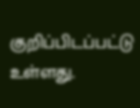குறிப்பிடப்பட்டு உள்ளது.